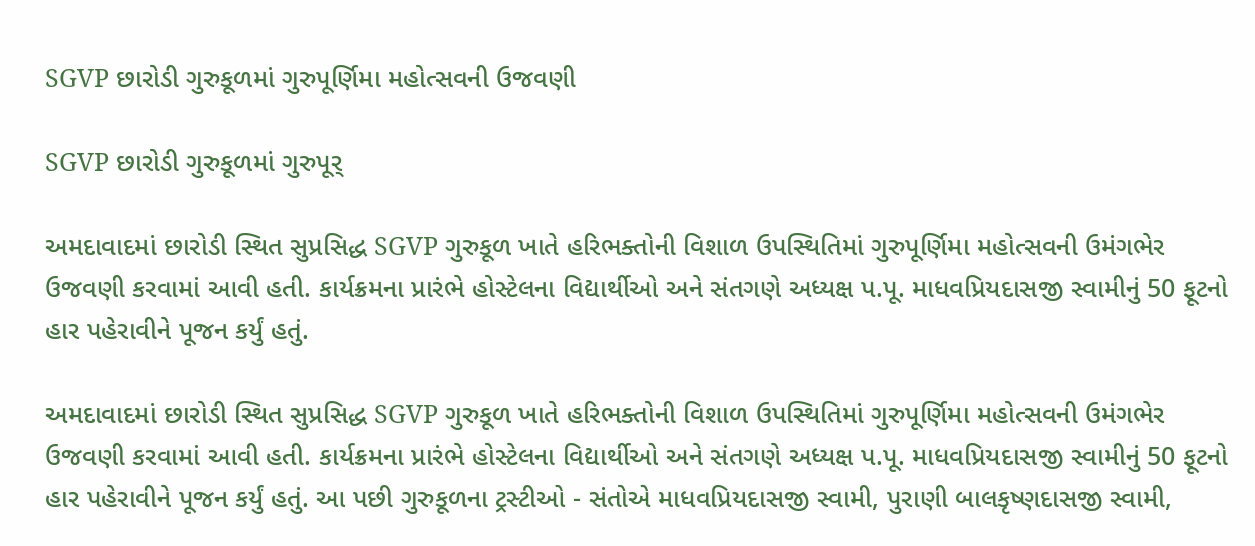SGVP છારોડી ગુરુકૂળમાં ગુરુપૂર્ણિમા મહોત્સવની ઉજવણી

SGVP છારોડી ગુરુકૂળમાં ગુરુપૂર્

અમદાવાદમાં છારોડી સ્થિત સુપ્રસિદ્ધ SGVP ગુરુકૂળ ખાતે હરિભક્તોની વિશાળ ઉપસ્થિતિમાં ગુરુપૂર્ણિમા મહોત્સવની ઉમંગભેર ઉજવણી કરવામાં આવી હતી. કાર્યક્રમના પ્રારંભે હોસ્ટેલના વિદ્યાર્થીઓ અને સંતગણે અધ્યક્ષ પ.પૂ. માધવપ્રિયદાસજી સ્વામીનું 50 ફૂટનો હાર પહેરાવીને પૂજન કર્યું હતું.

અમદાવાદમાં છારોડી સ્થિત સુપ્રસિદ્ધ SGVP ગુરુકૂળ ખાતે હરિભક્તોની વિશાળ ઉપસ્થિતિમાં ગુરુપૂર્ણિમા મહોત્સવની ઉમંગભેર ઉજવણી કરવામાં આવી હતી. કાર્યક્રમના પ્રારંભે હોસ્ટેલના વિદ્યાર્થીઓ અને સંતગણે અધ્યક્ષ પ.પૂ. માધવપ્રિયદાસજી સ્વામીનું 50 ફૂટનો હાર પહેરાવીને પૂજન કર્યું હતું. આ પછી ગુરુકૂળના ટ્રસ્ટીઓ - સંતોએ માધવપ્રિયદાસજી સ્વામી, પુરાણી બાલકૃષ્ણદાસજી સ્વામી,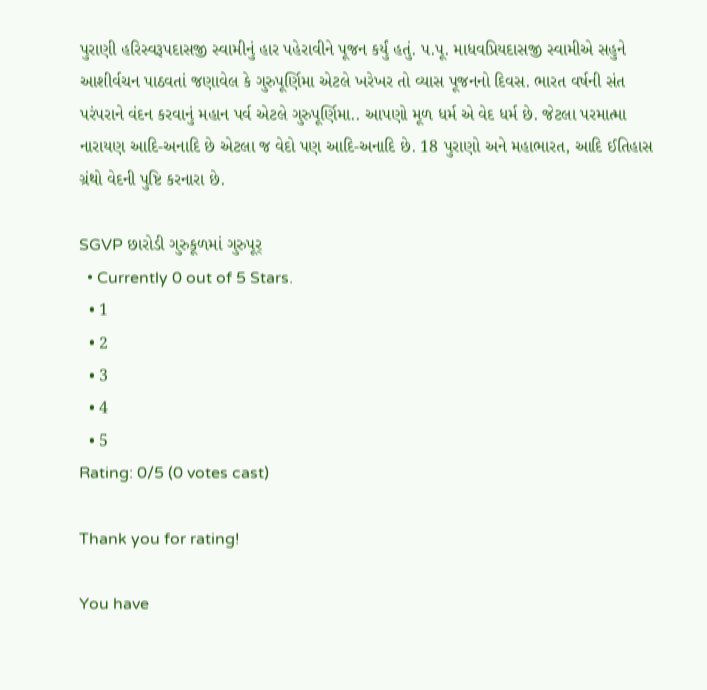પુરાણી હરિસ્વરૂપદાસજી સ્વામીનું હાર પહેરાવીને પૂજન કર્યું હતું. પ.પૂ. માધવપ્રિયદાસજી સ્વામીએ સહુને આશીર્વચન પાઠવતાં જણાવેલ કે ગુરુપૂર્ણિમા એટલે ખરેખર તો વ્યાસ પૂજનનો દિવસ. ભારત વર્ષની સંત પરંપરાને વંદન કરવાનું મહાન પર્વ એટલે ગુરુપૂર્ણિમા.. આપણો મૂળ ધર્મ એ વેદ ધર્મ છે. જેટલા પરમાત્મા નારાયણ આદિ-અનાદિ છે એટલા જ વેદો પણ આદિ-અનાદિ છે. 18 પુરાણો અને મહાભારત, આદિ ઈતિહાસ ગ્રંથો વેદની પુષ્ટિ કરનારા છે.

SGVP છારોડી ગુરુકૂળમાં ગુરુપૂર્
  • Currently 0 out of 5 Stars.
  • 1
  • 2
  • 3
  • 4
  • 5
Rating: 0/5 (0 votes cast)

Thank you for rating!

You have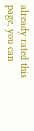already rated this page, you can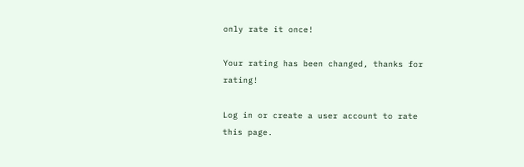only rate it once!

Your rating has been changed, thanks for rating!

Log in or create a user account to rate this page.